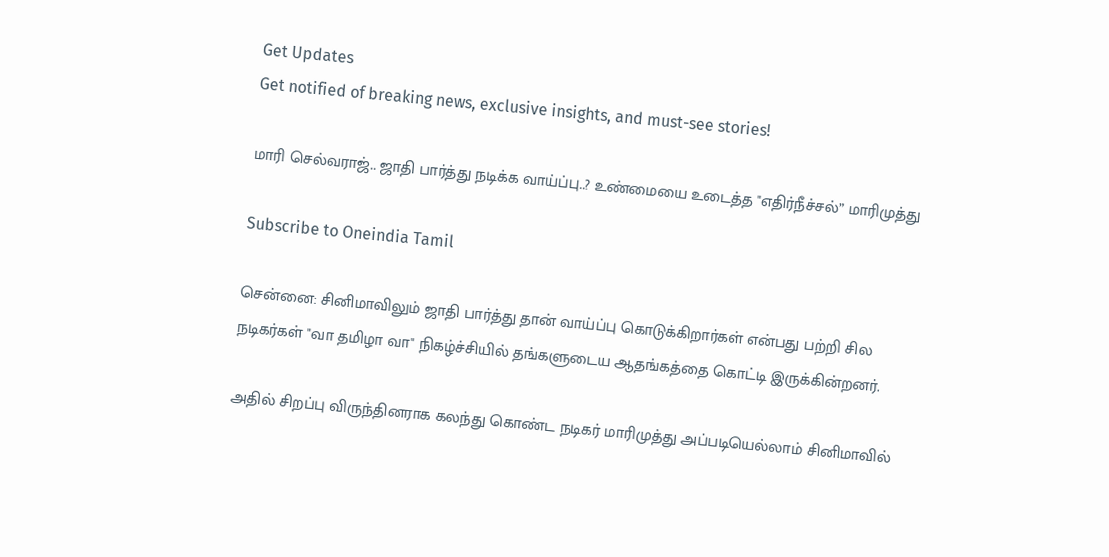Get Updates
Get notified of breaking news, exclusive insights, and must-see stories!

மாரி செல்வராஜ்.. ஜாதி பார்த்து நடிக்க வாய்ப்பு..? உண்மையை உடைத்த "எதிர்நீச்சல்” மாரிமுத்து

Subscribe to Oneindia Tamil

சென்னை: சினிமாவிலும் ஜாதி பார்த்து தான் வாய்ப்பு கொடுக்கிறார்கள் என்பது பற்றி சில நடிகர்கள் "வா தமிழா வா" நிகழ்ச்சியில் தங்களுடைய ஆதங்கத்தை கொட்டி இருக்கின்றனர்.

அதில் சிறப்பு விருந்தினராக கலந்து கொண்ட நடிகர் மாரிமுத்து அப்படியெல்லாம் சினிமாவில்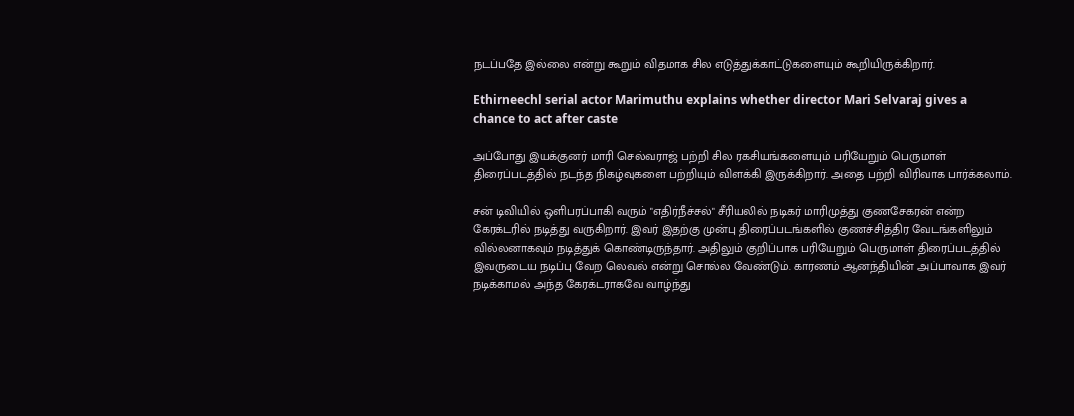நடப்பதே இல்லை என்று கூறும் விதமாக சில எடுத்துக்காட்டுகளையும் கூறியிருக்கிறார்.

Ethirneechl serial actor Marimuthu explains whether director Mari Selvaraj gives a chance to act after caste

அப்போது இயக்குனர் மாரி செல்வராஜ் பற்றி சில ரகசியங்களையும் பரியேறும் பெருமாள் திரைப்படத்தில் நடந்த நிகழ்வுகளை பற்றியும் விளக்கி இருக்கிறார். அதை பற்றி விரிவாக பார்க்கலாம்.

சன் டிவியில் ஒளிபரப்பாகி வரும் "எதிர்நீச்சல்" சீரியலில் நடிகர் மாரிமுத்து குணசேகரன் என்ற கேரக்டரில் நடித்து வருகிறார். இவர் இதற்கு முன்பு திரைப்படங்களில் குணச்சித்திர வேடங்களிலும் வில்லனாகவும் நடித்துக் கொண்டிருந்தார். அதிலும் குறிப்பாக பரியேறும் பெருமாள் திரைப்படத்தில் இவருடைய நடிப்பு வேற லெவல் என்று சொல்ல வேண்டும். காரணம் ஆனந்தியின் அப்பாவாக இவர் நடிக்காமல் அந்த கேரக்டராகவே வாழ்ந்து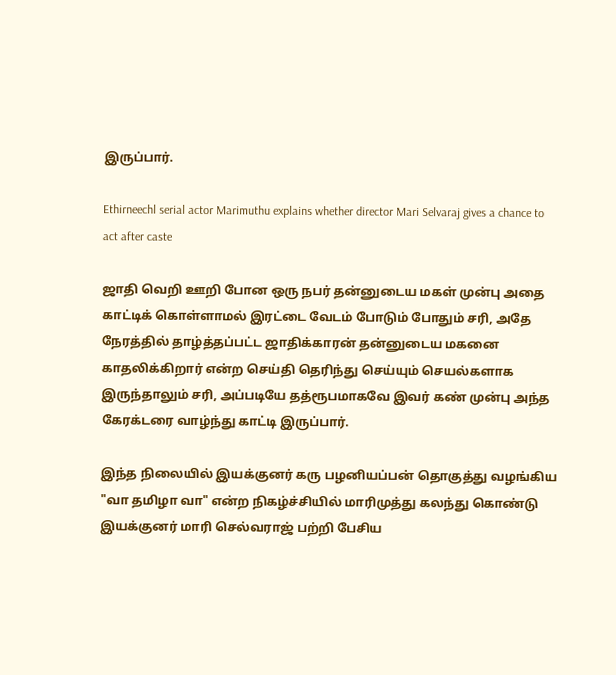இருப்பார்.

Ethirneechl serial actor Marimuthu explains whether director Mari Selvaraj gives a chance to act after caste

ஜாதி வெறி ஊறி போன ஒரு நபர் தன்னுடைய மகள் முன்பு அதை காட்டிக் கொள்ளாமல் இரட்டை வேடம் போடும் போதும் சரி, அதே நேரத்தில் தாழ்த்தப்பட்ட ஜாதிக்காரன் தன்னுடைய மகனை காதலிக்கிறார் என்ற செய்தி தெரிந்து செய்யும் செயல்களாக இருந்தாலும் சரி, அப்படியே தத்ரூபமாகவே இவர் கண் முன்பு அந்த கேரக்டரை வாழ்ந்து காட்டி இருப்பார்.

இந்த நிலையில் இயக்குனர் கரு பழனியப்பன் தொகுத்து வழங்கிய "வா தமிழா வா" என்ற நிகழ்ச்சியில் மாரிமுத்து கலந்து கொண்டு இயக்குனர் மாரி செல்வராஜ் பற்றி பேசிய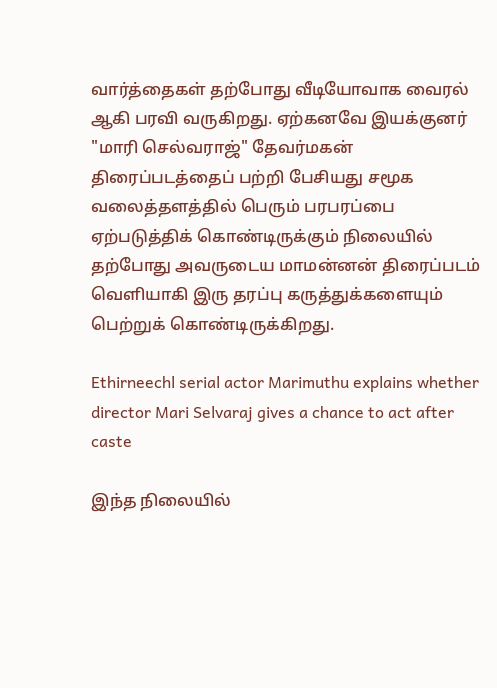வார்த்தைகள் தற்போது வீடியோவாக வைரல் ஆகி பரவி வருகிறது. ஏற்கனவே இயக்குனர் "மாரி செல்வராஜ்" தேவர்மகன் திரைப்படத்தைப் பற்றி பேசியது சமூக வலைத்தளத்தில் பெரும் பரபரப்பை ஏற்படுத்திக் கொண்டிருக்கும் நிலையில் தற்போது அவருடைய மாமன்னன் திரைப்படம் வெளியாகி இரு தரப்பு கருத்துக்களையும் பெற்றுக் கொண்டிருக்கிறது.

Ethirneechl serial actor Marimuthu explains whether director Mari Selvaraj gives a chance to act after caste

இந்த நிலையில்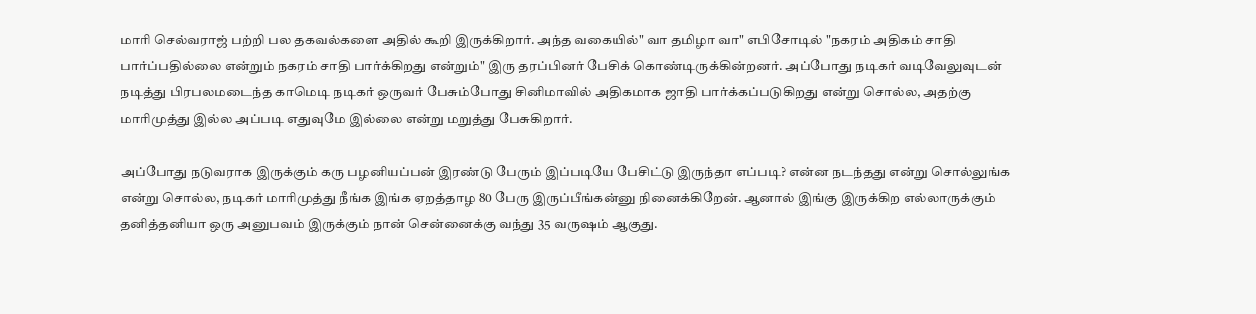மாரி செல்வராஜ் பற்றி பல தகவல்களை அதில் கூறி இருக்கிறார். அந்த வகையில்" வா தமிழா வா" எபிசோடில் "நகரம் அதிகம் சாதி பார்ப்பதில்லை என்றும் நகரம் சாதி பார்க்கிறது என்றும்" இரு தரப்பினர் பேசிக் கொண்டிருக்கின்றனர். அப்போது நடிகர் வடிவேலுவுடன் நடித்து பிரபலமடைந்த காமெடி நடிகர் ஒருவர் பேசும்போது சினிமாவில் அதிகமாக ஜாதி பார்க்கப்படுகிறது என்று சொல்ல, அதற்கு மாரிமுத்து இல்ல அப்படி எதுவுமே இல்லை என்று மறுத்து பேசுகிறார்.

அப்போது நடுவராக இருக்கும் கரு பழனியப்பன் இரண்டு பேரும் இப்படியே பேசிட்டு இருந்தா எப்படி? என்ன நடந்தது என்று சொல்லுங்க என்று சொல்ல, நடிகர் மாரிமுத்து நீங்க இங்க ஏறத்தாழ 80 பேரு இருப்பீங்கன்னு நினைக்கிறேன். ஆனால் இங்கு இருக்கிற எல்லாருக்கும் தனித்தனியா ஒரு அனுபவம் இருக்கும் நான் சென்னைக்கு வந்து 35 வருஷம் ஆகுது.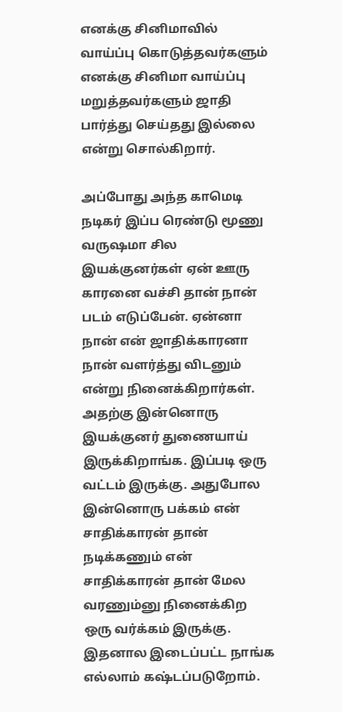எனக்கு சினிமாவில் வாய்ப்பு கொடுத்தவர்களும் எனக்கு சினிமா வாய்ப்பு மறுத்தவர்களும் ஜாதி பார்த்து செய்தது இல்லை என்று சொல்கிறார்.

அப்போது அந்த காமெடி நடிகர் இப்ப ரெண்டு மூணு வருஷமா சில இயக்குனர்கள் ஏன் ஊரு காரனை வச்சி தான் நான் படம் எடுப்பேன். ஏன்னா நான் என் ஜாதிக்காரனா நான் வளர்த்து விடனும் என்று நினைக்கிறார்கள். அதற்கு இன்னொரு இயக்குனர் துணையாய் இருக்கிறாங்க. இப்படி ஒரு வட்டம் இருக்கு. அதுபோல இன்னொரு பக்கம் என் சாதிக்காரன் தான் நடிக்கணும் என் சாதிக்காரன் தான் மேல வரணும்னு நினைக்கிற ஒரு வர்க்கம் இருக்கு. இதனால இடைப்பட்ட நாங்க எல்லாம் கஷ்டப்படுறோம்.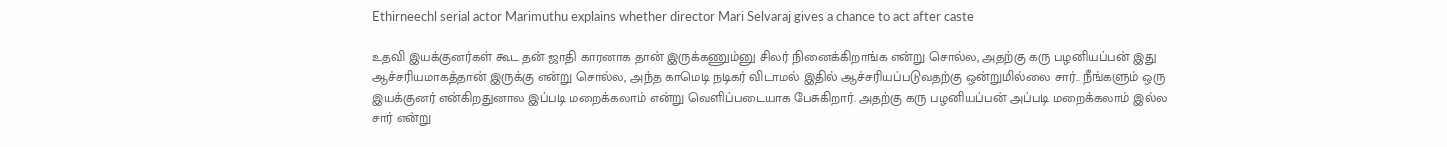Ethirneechl serial actor Marimuthu explains whether director Mari Selvaraj gives a chance to act after caste

உதவி இயக்குனர்கள் கூட தன் ஜாதி காரனாக தான் இருக்கணும்னு சிலர் நினைக்கிறாங்க என்று சொல்ல, அதற்கு கரு பழனியப்பன் இது ஆச்சரியமாகத்தான் இருக்கு என்று சொல்ல, அந்த காமெடி நடிகர் விடாமல் இதில் ஆச்சரியப்படுவதற்கு ஒன்றுமில்லை சார்.. நீங்களும் ஒரு இயக்குனர் என்கிறதுனால இப்படி மறைக்கலாம் என்று வெளிப்படையாக பேசுகிறார். அதற்கு கரு பழனியப்பன் அப்படி மறைக்கலாம் இல்ல சார் என்று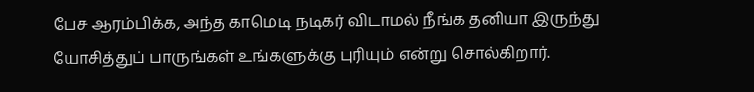பேச ஆரம்பிக்க, அந்த காமெடி நடிகர் விடாமல் நீங்க தனியா இருந்து யோசித்துப் பாருங்கள் உங்களுக்கு புரியும் என்று சொல்கிறார்.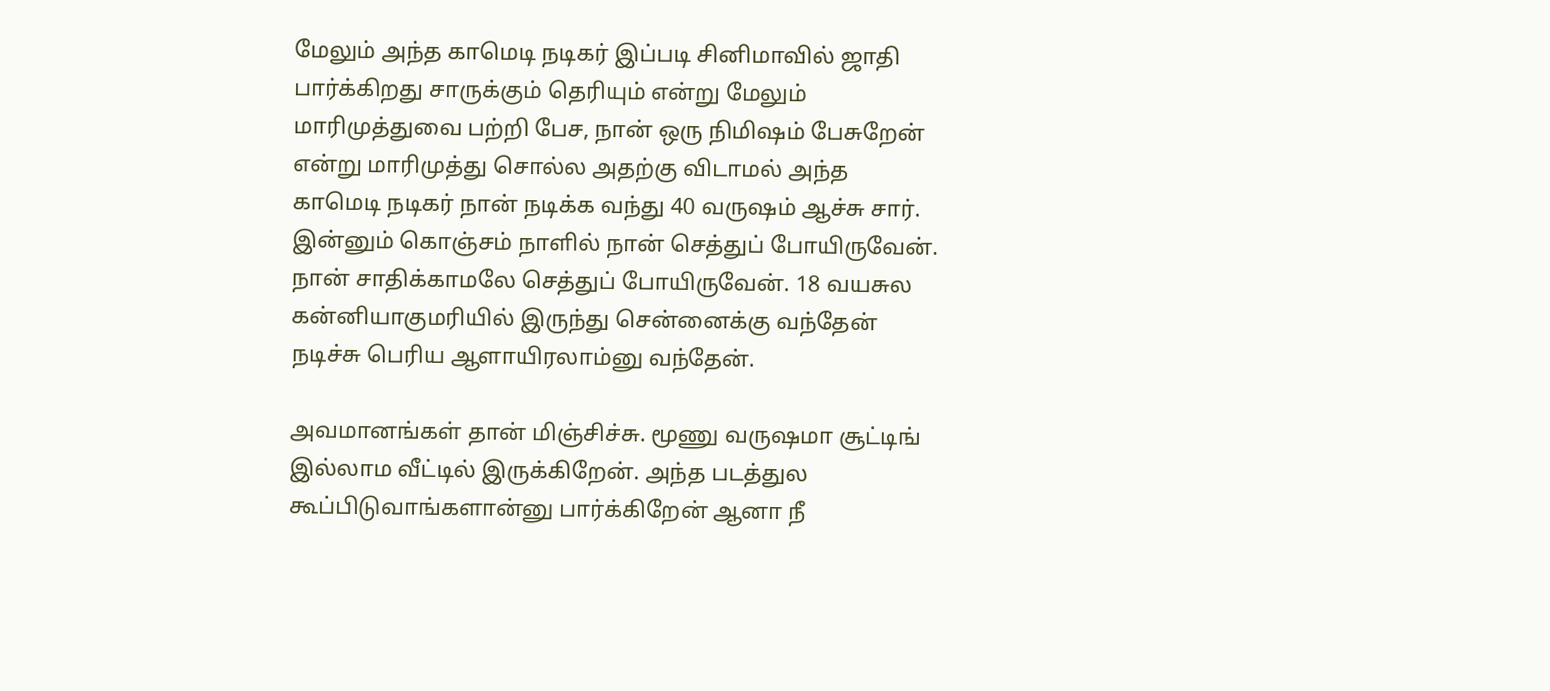மேலும் அந்த காமெடி நடிகர் இப்படி சினிமாவில் ஜாதி பார்க்கிறது சாருக்கும் தெரியும் என்று மேலும் மாரிமுத்துவை பற்றி பேச, நான் ஒரு நிமிஷம் பேசுறேன் என்று மாரிமுத்து சொல்ல அதற்கு விடாமல் அந்த காமெடி நடிகர் நான் நடிக்க வந்து 40 வருஷம் ஆச்சு சார். இன்னும் கொஞ்சம் நாளில் நான் செத்துப் போயிருவேன். நான் சாதிக்காமலே செத்துப் போயிருவேன். 18 வயசுல கன்னியாகுமரியில் இருந்து சென்னைக்கு வந்தேன் நடிச்சு பெரிய ஆளாயிரலாம்னு வந்தேன்.

அவமானங்கள் தான் மிஞ்சிச்சு. மூணு வருஷமா சூட்டிங் இல்லாம வீட்டில் இருக்கிறேன். அந்த படத்துல கூப்பிடுவாங்களான்னு பார்க்கிறேன் ஆனா நீ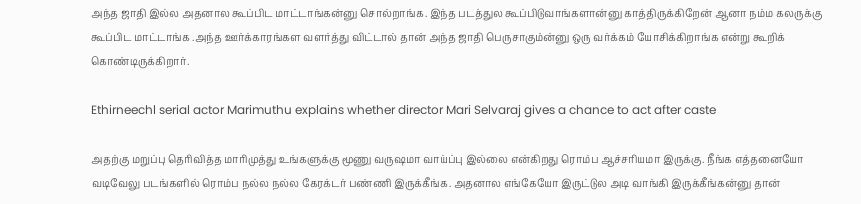அந்த ஜாதி இல்ல அதனால கூப்பிட மாட்டாங்கன்னு சொல்றாங்க. இந்த படத்துல கூப்பிடுவாங்களான்னு காத்திருக்கிறேன் ஆனா நம்ம கலருக்கு கூப்பிட மாட்டாங்க .அந்த ஊர்க்காரங்கள வளர்த்து விட்டால் தான் அந்த ஜாதி பெருசாகும்ன்னு ஒரு வர்க்கம் யோசிக்கிறாங்க என்று கூறிக் கொண்டிருக்கிறார்.

Ethirneechl serial actor Marimuthu explains whether director Mari Selvaraj gives a chance to act after caste

அதற்கு மறுப்பு தெரிவித்த மாரிமுத்து உங்களுக்கு மூணு வருஷமா வாய்ப்பு இல்லை என்கிறது ரொம்ப ஆச்சரியமா இருக்கு. நீங்க எத்தனையோ வடிவேலு படங்களில் ரொம்ப நல்ல நல்ல கேரக்டர் பண்ணி இருக்கீங்க. அதனால எங்கேயோ இருட்டுல அடி வாங்கி இருக்கீங்கன்னு தான்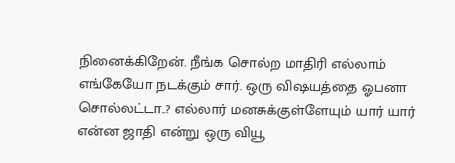நினைக்கிறேன். நீங்க சொல்ற மாதிரி எல்லாம் எங்கேயோ நடக்கும் சார். ஒரு விஷயத்தை ஓபனா சொல்லட்டா..? எல்லார் மனசுக்குள்ளேயும் யார் யார் என்ன ஜாதி என்று ஒரு வியூ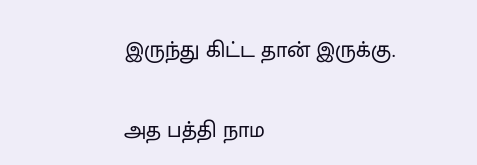இருந்து கிட்ட தான் இருக்கு.

அத பத்தி நாம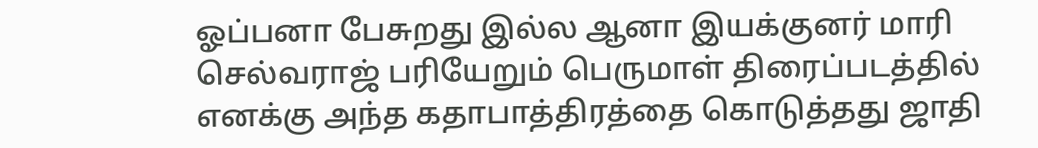ஓப்பனா பேசுறது இல்ல ஆனா இயக்குனர் மாரி செல்வராஜ் பரியேறும் பெருமாள் திரைப்படத்தில் எனக்கு அந்த கதாபாத்திரத்தை கொடுத்தது ஜாதி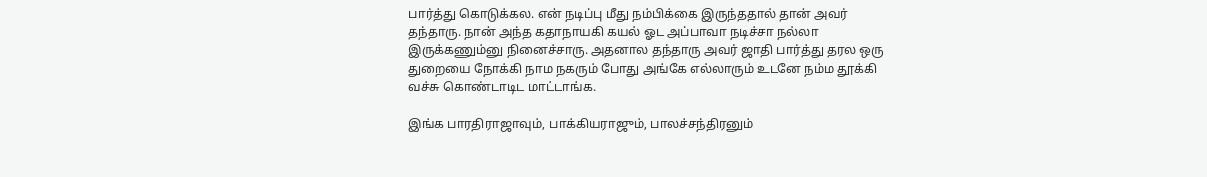பார்த்து கொடுக்கல. என் நடிப்பு மீது நம்பிக்கை இருந்ததால் தான் அவர் தந்தாரு. நான் அந்த கதாநாயகி கயல் ஓட அப்பாவா நடிச்சா நல்லா இருக்கணும்னு நினைச்சாரு. அதனால தந்தாரு அவர் ஜாதி பார்த்து தரல ஒரு துறையை நோக்கி நாம நகரும் போது அங்கே எல்லாரும் உடனே நம்ம தூக்கி வச்சு கொண்டாடிட மாட்டாங்க.

இங்க பாரதிராஜாவும், பாக்கியராஜும், பாலச்சந்திரனும்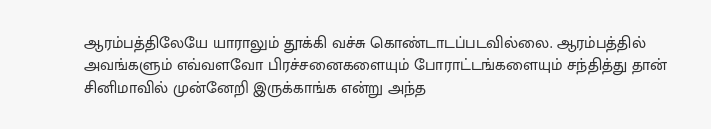ஆரம்பத்திலேயே யாராலும் தூக்கி வச்சு கொண்டாடப்படவில்லை. ஆரம்பத்தில் அவங்களும் எவ்வளவோ பிரச்சனைகளையும் போராட்டங்களையும் சந்தித்து தான் சினிமாவில் முன்னேறி இருக்காங்க என்று அந்த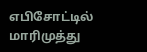எபிசோட்டில் மாரிமுத்து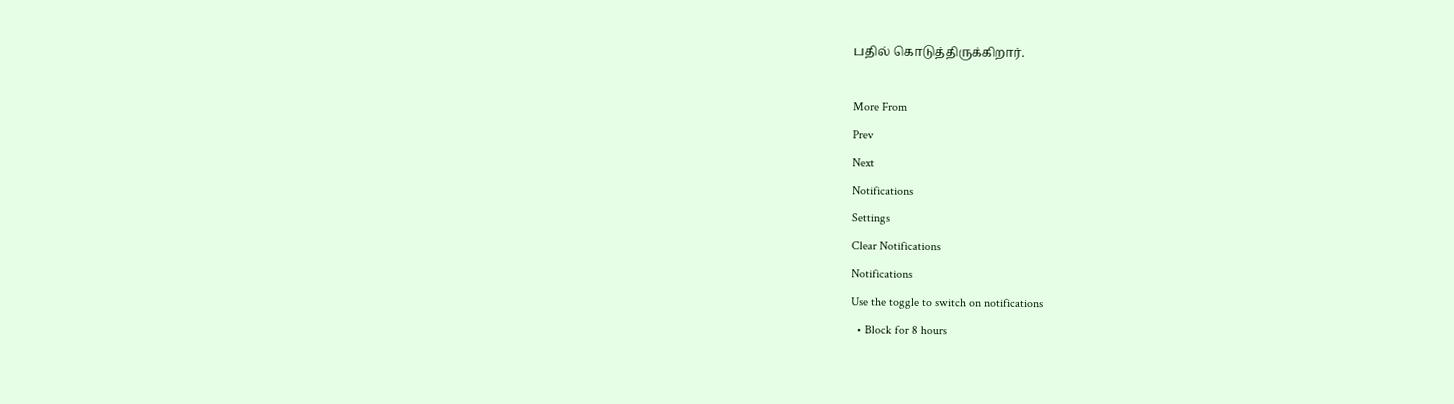பதில் கொடுத்திருக்கிறார்.

More From
Prev
Next
Notifications
Settings
Clear Notifications
Notifications
Use the toggle to switch on notifications
  • Block for 8 hours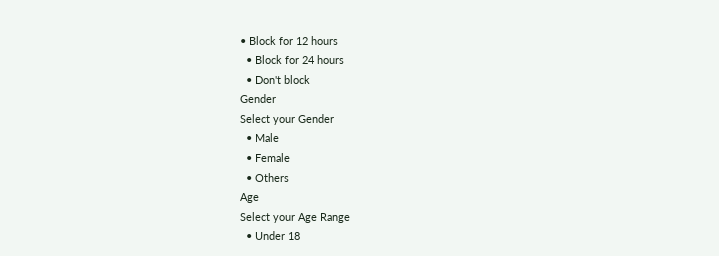• Block for 12 hours
  • Block for 24 hours
  • Don't block
Gender
Select your Gender
  • Male
  • Female
  • Others
Age
Select your Age Range
  • Under 18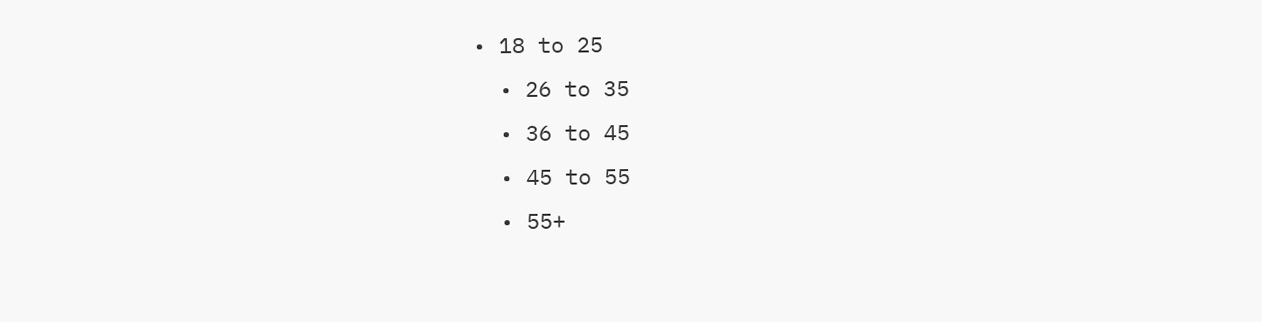• 18 to 25
  • 26 to 35
  • 36 to 45
  • 45 to 55
  • 55+